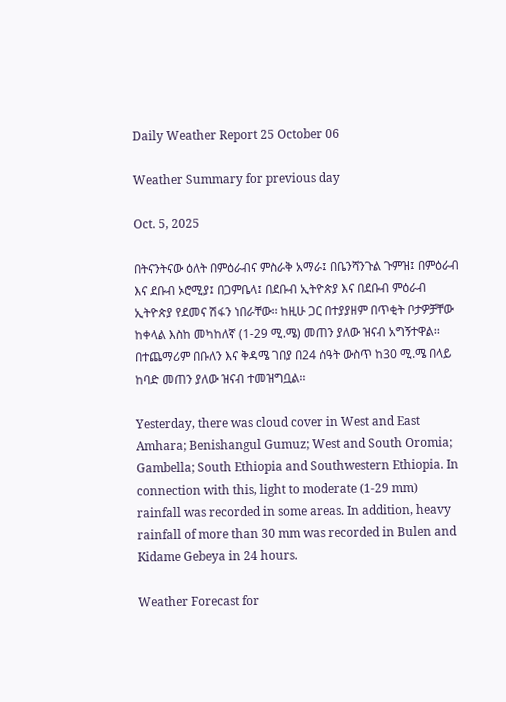Daily Weather Report 25 October 06

Weather Summary for previous day

Oct. 5, 2025

በትናንትናው ዕለት በምዕራብና ምስራቅ አማራ፤ በቤንሻንጉል ጉምዝ፤ በምዕራብ እና ደቡብ ኦሮሚያ፤ በጋምቤላ፤ በደቡብ ኢትዮጵያ እና በደቡብ ምዕራብ ኢትዮጵያ የደመና ሽፋን ነበራቸው፡፡ ከዚሁ ጋር በተያያዘም በጥቂት ቦታዎቻቸው ከቀላል እስከ መካከለኛ (1-29 ሚ.ሜ) መጠን ያለው ዝናብ አግኝተዋል፡፡ በተጨማሪም በቡለን እና ቅዳሜ ገበያ በ24 ሰዓት ውስጥ ከ30 ሚ.ሜ በላይ ከባድ መጠን ያለው ዝናብ ተመዝግቧል፡፡

Yesterday, there was cloud cover in West and East Amhara; Benishangul Gumuz; West and South Oromia; Gambella; South Ethiopia and Southwestern Ethiopia. In connection with this, light to moderate (1-29 mm) rainfall was recorded in some areas. In addition, heavy rainfall of more than 30 mm was recorded in Bulen and Kidame Gebeya in 24 hours.

Weather Forecast for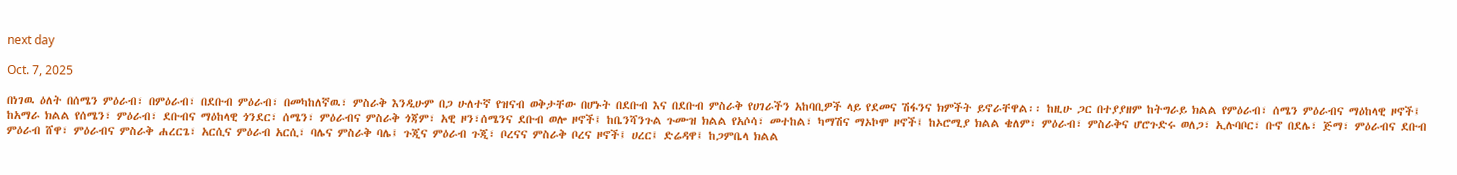next day

Oct. 7, 2025

በነገዉ ዕለት በሰሜን ምዕራብ፣ በምዕራብ፣ በደቡብ ምዕራብ፣ በመካከለኛዉ፣ ምስራቅ እንዲሁም በጋ ሁለተኛ የዝናብ ወቅታቸው በሆኑት በደቡብ እና በደቡብ ምስራቅ የሀገራችን አከባቢዎች ላይ የደመና ሽፋንና ክምችት ይኖራቸዋል፡፡ ከዚሁ ጋር በተያያዘም ከትግራይ ክልል የምዕራብ፣ ሰሜን ምዕራብና ማዕከላዊ ዞኖች፤ ከአማራ ክልል የሰሜን፣ ምዕራብ፣ ደቡብና ማዕከላዊ ጎንደር፣ ሰሜን፣ ምዕራብና ምስራቅ ጎጃም፣ አዊ ዞን፣ሰሜንና ደቡብ ወሎ ዞኖች፤ ከቤንሻንጉል ጉሙዝ ክልል የአሶሳ፣ መተከል፣ ካማሽና ማኦኮሞ ዞኖች፤ ከኦሮሚያ ክልል ቄለም፣ ምዕራብ፣ ምስራቅና ሆሮጉድሩ ወለጋ፣ ኢሉባቦር፣ ቡኖ በደሌ፣ ጅማ፣ ምዕራብና ደቡብ ምዕራብ ሸዋ፣ ምዕራብና ምስራቅ ሐረርጌ፣ አርሲና ምዕራብ አርሲ፣ ባሌና ምስራቅ ባሌ፤ ጉጂና ምዕራብ ጉጂ፣ ቦረናና ምስራቅ ቦረና ዞኖች፤ ሀረር፤ ድሬዳዋ፤ ከጋምቤላ ክልል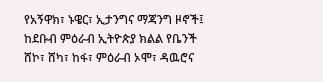የአኝዋክ፣ ኑዌር፣ ኢታንግና ማጃንግ ዞኖች፤ ከደቡብ ምዕራብ ኢትዮጵያ ክልል የቤንች ሸኮ፣ ሸካ፣ ከፋ፣ ምዕራብ ኦሞ፣ ዳዉሮና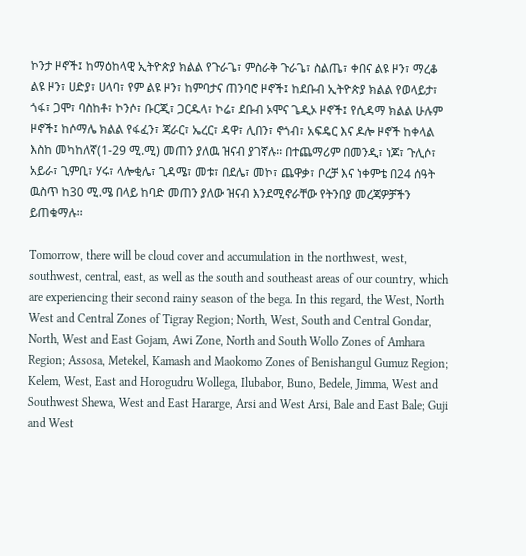ኮንታ ዞኖች፤ ከማዕከላዊ ኢትዮጵያ ክልል የጉራጌ፣ ምስራቅ ጉራጌ፣ ስልጤ፣ ቀበና ልዩ ዞን፣ ማረቆ ልዩ ዞን፣ ሀድያ፣ ሀላባ፣ የም ልዩ ዞን፣ ከምባታና ጠንባሮ ዞኖች፤ ከደቡብ ኢትዮጵያ ክልል የወላይታ፣ ጎፋ፣ ጋሞ፣ ባስከቶ፣ ኮንሶ፣ ቡርጂ፣ ጋርዱላ፣ ኮሬ፣ ደቡብ ኦሞና ጌዲኦ ዞኖች፤ የሲዳማ ክልል ሁሉም ዞኖች፤ ከሶማሌ ክልል የፋፈን፣ ጃራር፣ ኤረር፣ ዳዋ፣ ሊበን፣ ኖጎብ፣ አፍዴር እና ዶሎ ዞኖች ከቀላል እስከ መካከለኛ(1-29 ሚ.ሚ) መጠን ያለዉ ዝናብ ያገኛሉ፡፡ በተጨማሪም በመንዲ፣ ነጆ፣ ጉሊሶ፣ አይራ፣ ጊምቢ፣ ሃሩ፣ ላሎቂሌ፣ ጊዳሜ፣ መቱ፣ በደሌ፣ መኮ፣ ጨዋቃ፣ ቦረቻ እና ነቀምቴ በ24 ሰዓት ዉስጥ ከ30 ሚ.ሜ በላይ ከባድ መጠን ያለው ዝናብ እንደሚኖራቸው የትንበያ መረጃዎቻችን ይጠቁማሉ፡፡

Tomorrow, there will be cloud cover and accumulation in the northwest, west, southwest, central, east, as well as the south and southeast areas of our country, which are experiencing their second rainy season of the bega. In this regard, the West, North West and Central Zones of Tigray Region; North, West, South and Central Gondar, North, West and East Gojam, Awi Zone, North and South Wollo Zones of Amhara Region; Assosa, Metekel, Kamash and Maokomo Zones of Benishangul Gumuz Region; Kelem, West, East and Horogudru Wollega, Ilubabor, Buno, Bedele, Jimma, West and Southwest Shewa, West and East Hararge, Arsi and West Arsi, Bale and East Bale; Guji and West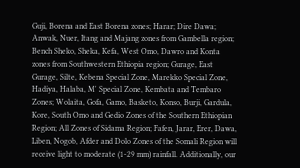Guji, Borena and East Borena zones; Harar; Dire Dawa; Anwak, Nuer, Itang and Majang zones from Gambella region; Bench Sheko, Sheka, Kefa, West Omo, Dawro and Konta zones from Southwestern Ethiopia region; Gurage, East Gurage, Silte, Kebena Special Zone, Marekko Special Zone, Hadiya, Halaba, M' Special Zone, Kembata and Tembaro Zones; Wolaita, Gofa, Gamo, Basketo, Konso, Burji, Gardula, Kore, South Omo and Gedio Zones of the Southern Ethiopian Region; All Zones of Sidama Region; Fafen, Jarar, Erer, Dawa, Liben, Nogob, Afder and Dolo Zones of the Somali Region will receive light to moderate (1-29 mm) rainfall. Additionally, our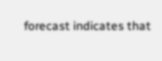forecast indicates that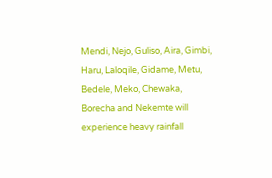Mendi, Nejo, Guliso, Aira, Gimbi, Haru, Laloqile, Gidame, Metu, Bedele, Meko, Chewaka, Borecha and Nekemte will experience heavy rainfall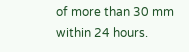of more than 30 mm within 24 hours.